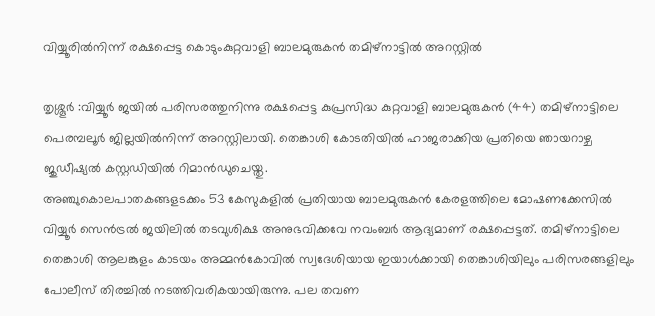വിയ്യൂരിൽനിന്ന്‌ രക്ഷപ്പെട്ട കൊടുംകുറ്റവാളി ബാലമുരുകൻ തമിഴ്‌നാട്ടിൽ അറസ്റ്റിൽ

തൃശ്ശൂർ :വിയ്യൂർ ജയിൽ പരിസരത്തുനിന്നു രക്ഷപ്പെട്ട കുപ്രസിദ്ധ കുറ്റവാളി ബാലമുരുകൻ (44) തമിഴ്‌നാട്ടിലെ പെരമ്പലൂർ ജില്ലയിൽനിന്ന് അറസ്റ്റിലായി. തെങ്കാശി കോടതിയിൽ ഹാജരാക്കിയ പ്രതിയെ ഞായറാഴ്ച ജുഡീഷ്യൽ കസ്റ്റഡിയിൽ റിമാൻഡുചെയ്തു.
അഞ്ചുകൊലപാതകങ്ങളടക്കം 53 കേസുകളിൽ പ്രതിയായ ബാലമുരുകൻ കേരളത്തിലെ മോഷണക്കേസിൽ വിയ്യൂർ സെൻട്രൽ ജയിലിൽ തടവുശിക്ഷ അനുഭവിക്കവേ നവംബർ ആദ്യമാണ് രക്ഷപ്പെട്ടത്. തമിഴ്‌നാട്ടിലെ തെങ്കാശി ആലങ്കുളം കാടയം അമ്മൻകോവിൽ സ്വദേശിയായ ഇയാൾക്കായി തെങ്കാശിയിലും പരിസരങ്ങളിലും പോലീസ് തിരച്ചിൽ നടത്തിവരികയായിരുന്നു. പല തവണ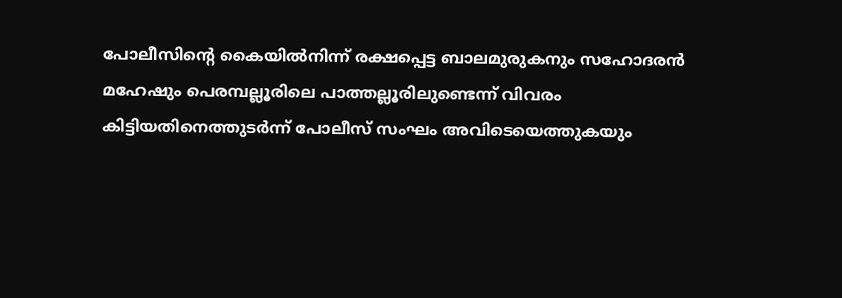പോലീസിന്റെ കൈയിൽനിന്ന്‌ രക്ഷപ്പെട്ട ബാലമുരുകനും സഹോദരൻ മഹേഷും പെരമ്പല്ലൂരിലെ പാത്തല്ലൂരിലുണ്ടെന്ന് വിവരം കിട്ടിയതിനെത്തുടർന്ന് പോലീസ് സംഘം അവിടെയെത്തുകയും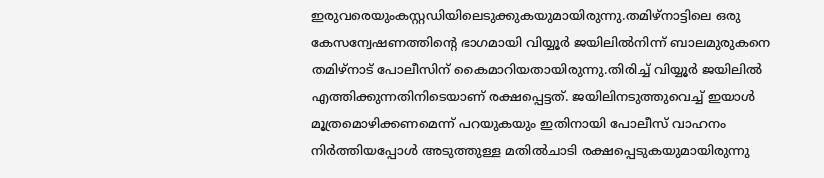ഇരുവരെയുംകസ്റ്റഡിയിലെടുക്കുകയുമായിരുന്നു.തമിഴ്‌നാട്ടിലെ ഒരു കേസന്വേഷണത്തിന്റെ ഭാഗമായി വിയ്യൂർ ജയിലിൽനിന്ന് ബാലമുരുകനെ തമിഴ്നാട് പോലീസിന് കൈമാറിയതായിരുന്നു.തിരിച്ച് വിയ്യൂർ ജയിലിൽ എത്തിക്കുന്നതിനിടെയാണ് രക്ഷപ്പെട്ടത്. ജയിലിനടുത്തുവെച്ച് ഇയാൾ മൂത്രമൊഴിക്കണമെന്ന് പറയുകയും ഇതിനായി പോലീസ് വാഹനം നിർത്തിയപ്പോൾ അടുത്തുള്ള മതിൽചാടി രക്ഷപ്പെടുകയുമായിരുന്നു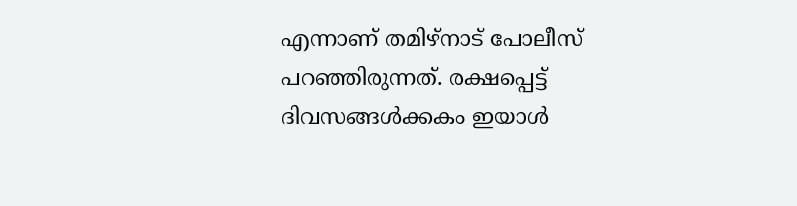എന്നാണ് തമിഴ്‌നാട് പോലീസ് പറഞ്ഞിരുന്നത്. രക്ഷപ്പെട്ട് ദിവസങ്ങൾക്കകം ഇയാൾ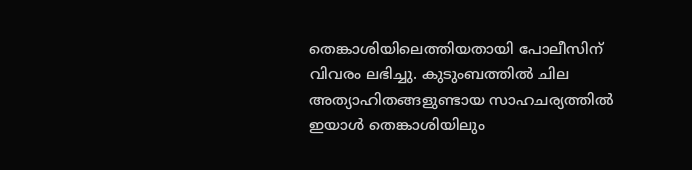തെങ്കാശിയിലെത്തിയതായി പോലീസിന് വിവരം ലഭിച്ചു. കുടുംബത്തിൽ ചില അത്യാഹിതങ്ങളുണ്ടായ സാഹചര്യത്തിൽ ഇയാൾ തെങ്കാശിയിലും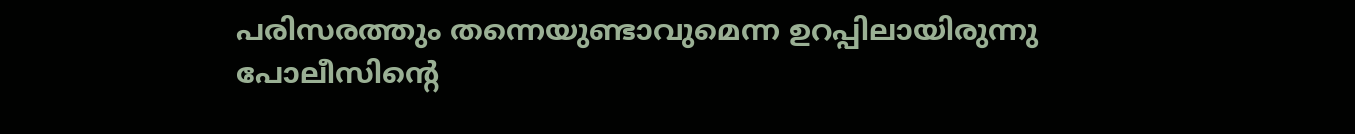പരിസരത്തും തന്നെയുണ്ടാവുമെന്ന ഉറപ്പിലായിരുന്നു പോലീസിന്റെ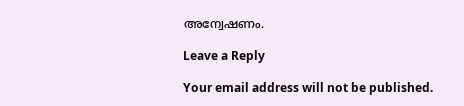അന്വേഷണം.

Leave a Reply

Your email address will not be published.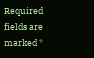Required fields are marked *